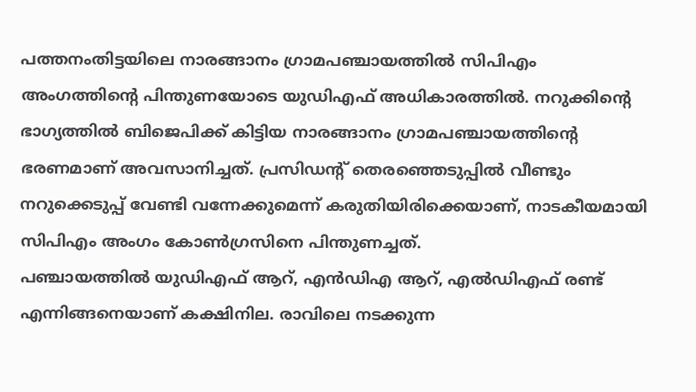പത്തനംതിട്ടയിലെ നാരങ്ങാനം ഗ്രാമപഞ്ചായത്തിൽ സിപിഎം അംഗത്തിന്റെ പിന്തുണയോടെ യുഡിഎഫ് അധികാരത്തിൽ. നറുക്കിന്റെ ഭാഗ്യത്തിൽ ബിജെപിക്ക് കിട്ടിയ നാരങ്ങാനം ഗ്രാമപഞ്ചായത്തിന്റെ ഭരണമാണ് അവസാനിച്ചത്. പ്രസിഡന്റ് തെരഞ്ഞെടുപ്പിൽ വീണ്ടും നറുക്കെടുപ്പ് വേണ്ടി വന്നേക്കുമെന്ന് കരുതിയിരിക്കെയാണ്, നാടകീയമായി സിപിഎം അംഗം കോൺഗ്രസിനെ പിന്തുണച്ചത്.
പഞ്ചായത്തിൽ യുഡിഎഫ് ആറ്, എൻഡിഎ ആറ്, എൽഡിഎഫ് രണ്ട് എന്നിങ്ങനെയാണ് കക്ഷിനില. രാവിലെ നടക്കുന്ന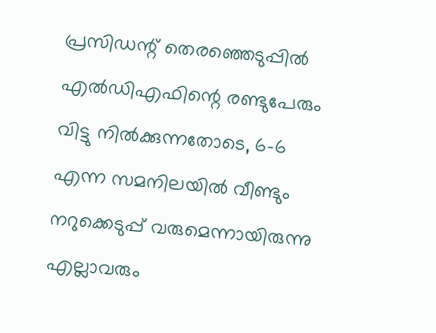പ്രസിഡന്റ് തെരഞ്ഞെടുപ്പിൽ എൽഡിഎഫിന്റെ രണ്ടുപേരും വിട്ടു നിൽക്കുന്നതോടെ, 6-6 എന്ന സമനിലയിൽ വീണ്ടും നറുക്കെടുപ്പ് വരുമെന്നായിരുന്നു എല്ലാവരും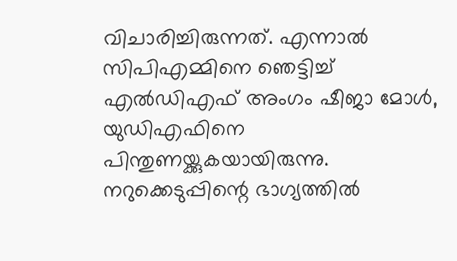വിചാരിച്ചിരുന്നത്. എന്നാൽ സിപിഎമ്മിനെ ഞെട്ടിച്ച് എൽഡിഎഫ് അംഗം ഷീജാ മോൾ, യുഡിഎഫിനെ പിന്തുണയ്ക്കുകയായിരുന്നു.
നറുക്കെടുപ്പിന്റെ ഭാഗ്യത്തിൽ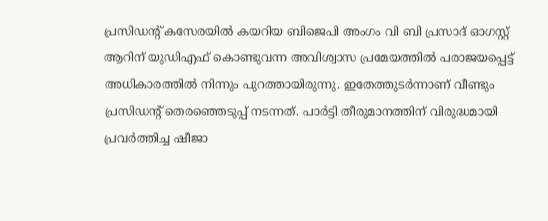പ്രസിഡന്റ് കസേരയിൽ കയറിയ ബിജെപി അംഗം വി ബി പ്രസാദ് ഓഗസ്റ്റ് ആറിന് യുഡിഎഫ് കൊണ്ടുവന്ന അവിശ്വാസ പ്രമേയത്തിൽ പരാജയപ്പെട്ട് അധികാരത്തിൽ നിന്നും പുറത്തായിരുന്നു. ഇതേത്തുടർന്നാണ് വീണ്ടും പ്രസിഡന്റ് തെരഞ്ഞെടുപ്പ് നടന്നത്. പാർട്ടി തീരുമാനത്തിന് വിരുദ്ധമായി പ്രവർത്തിച്ച ഷീജാ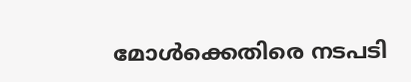മോൾക്കെതിരെ നടപടി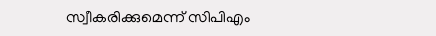സ്വീകരിക്കുമെന്ന് സിപിഎം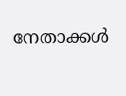നേതാക്കൾ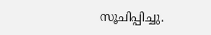സൂചിപ്പിച്ചു.